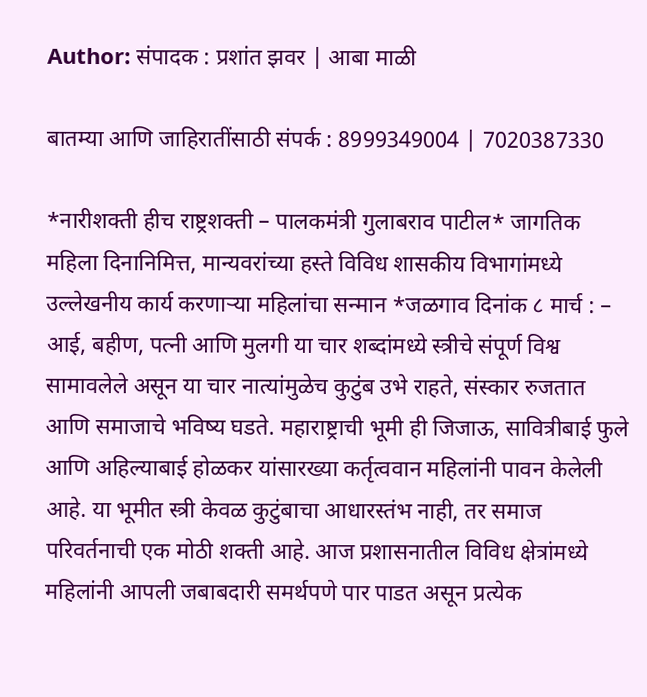Author: संपादक : प्रशांत झवर | आबा माळी

बातम्या आणि जाहिरातींसाठी संपर्क : 8999349004 | 7020387330

*नारीशक्ती हीच राष्ट्रशक्ती – पालकमंत्री गुलाबराव पाटील* जागतिक महिला दिनानिमित्त, मान्यवरांच्या हस्ते विविध शासकीय विभागांमध्ये उल्लेखनीय कार्य करणाऱ्या महिलांचा सन्मान *जळगाव दिनांक ८ मार्च : – आई, बहीण, पत्नी आणि मुलगी या चार शब्दांमध्ये स्त्रीचे संपूर्ण विश्व सामावलेले असून या चार नात्यांमुळेच कुटुंब उभे राहते, संस्कार रुजतात आणि समाजाचे भविष्य घडते. महाराष्ट्राची भूमी ही जिजाऊ, सावित्रीबाई फुले आणि अहिल्याबाई होळकर यांसारख्या कर्तृत्ववान महिलांनी पावन केलेली आहे. या भूमीत स्त्री केवळ कुटुंबाचा आधारस्तंभ नाही, तर समाज परिवर्तनाची एक मोठी शक्ती आहे. आज प्रशासनातील विविध क्षेत्रांमध्ये महिलांनी आपली जबाबदारी समर्थपणे पार पाडत असून प्रत्येक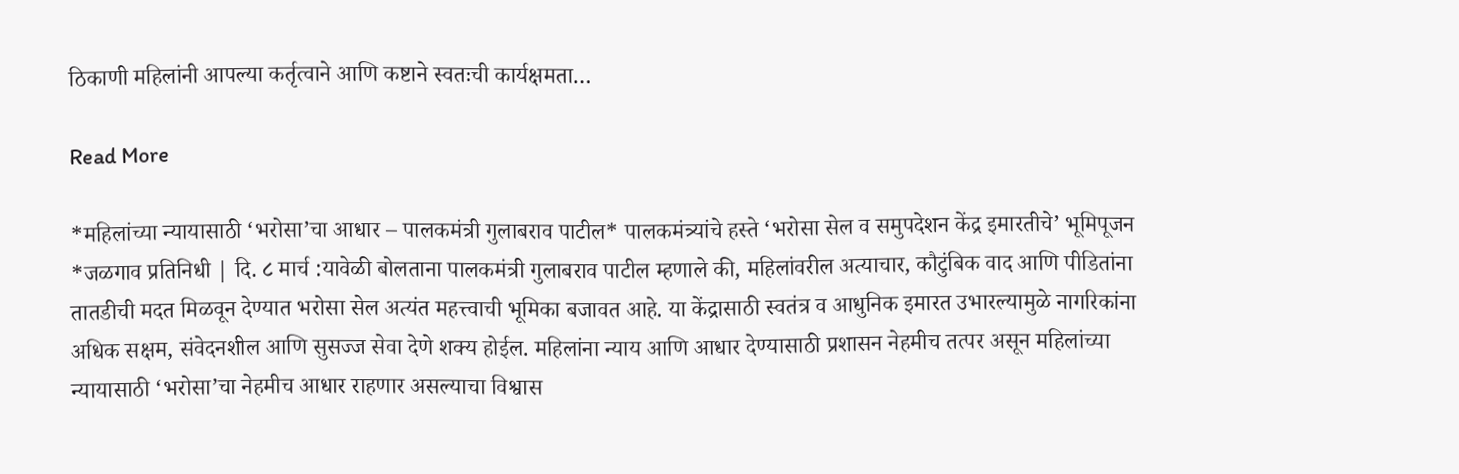ठिकाणी महिलांनी आपल्या कर्तृत्वाने आणि कष्टाने स्वतःची कार्यक्षमता…

Read More

*महिलांच्या न्यायासाठी ‘भरोसा’चा आधार – पालकमंत्री गुलाबराव पाटील* पालकमंत्र्यांचे हस्ते ‘भरोसा सेल व समुपदेशन केंद्र इमारतीचे’ भूमिपूजन *जळगाव प्रतिनिधी | दि. ८ मार्च :यावेळी बोलताना पालकमंत्री गुलाबराव पाटील म्हणाले की, महिलांवरील अत्याचार, कौटुंबिक वाद आणि पीडितांना तातडीची मदत मिळवून देण्यात भरोसा सेल अत्यंत महत्त्वाची भूमिका बजावत आहे. या केंद्रासाठी स्वतंत्र व आधुनिक इमारत उभारल्यामुळे नागरिकांना अधिक सक्षम, संवेदनशील आणि सुसज्ज सेवा देणे शक्य होईल. महिलांना न्याय आणि आधार देण्यासाठी प्रशासन नेहमीच तत्पर असून महिलांच्या न्यायासाठी ‘भरोसा’चा नेहमीच आधार राहणार असल्याचा विश्वास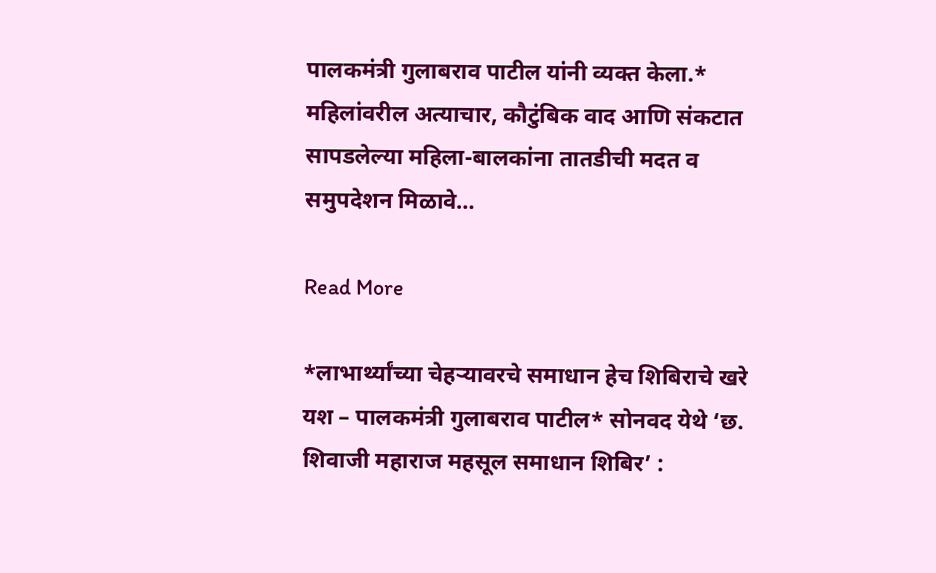पालकमंत्री गुलाबराव पाटील यांनी व्यक्त केला.* महिलांवरील अत्याचार, कौटुंबिक वाद आणि संकटात सापडलेल्या महिला-बालकांना तातडीची मदत व समुपदेशन मिळावे…

Read More

*लाभार्थ्यांच्या चेहऱ्यावरचे समाधान हेच शिबिराचे खरे यश – पालकमंत्री गुलाबराव पाटील* सोनवद येथे ‘छ. शिवाजी महाराज महसूल समाधान शिबिर’ :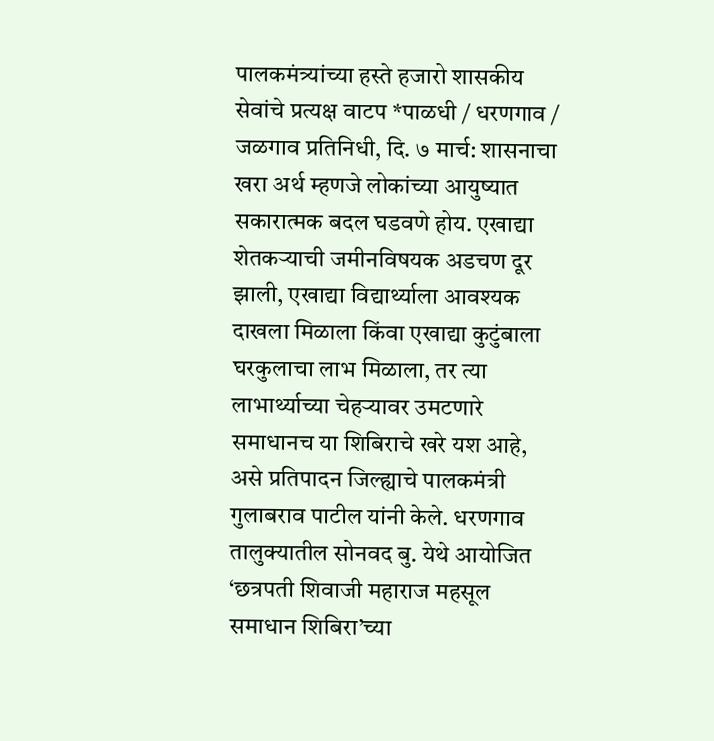पालकमंत्र्यांच्या हस्ते हजारो शासकीय सेवांचे प्रत्यक्ष वाटप *पाळधी / धरणगाव / जळगाव प्रतिनिधी, दि. ७ मार्च: शासनाचा खरा अर्थ म्हणजे लोकांच्या आयुष्यात सकारात्मक बदल घडवणे होय. एखाद्या शेतकऱ्याची जमीनविषयक अडचण दूर झाली, एखाद्या विद्यार्थ्याला आवश्यक दाखला मिळाला किंवा एखाद्या कुटुंबाला घरकुलाचा लाभ मिळाला, तर त्या लाभार्थ्याच्या चेहऱ्यावर उमटणारे समाधानच या शिबिराचे खरे यश आहे, असे प्रतिपादन जिल्ह्याचे पालकमंत्री गुलाबराव पाटील यांनी केले. धरणगाव तालुक्यातील सोनवद बु. येथे आयोजित ‘छत्रपती शिवाजी महाराज महसूल समाधान शिबिरा’च्या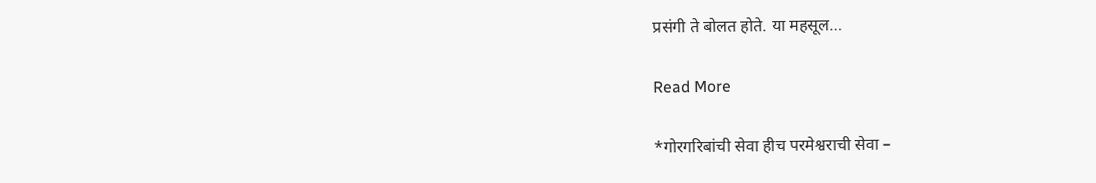प्रसंगी ते बोलत होते. या महसूल…

Read More

*गोरगरिबांची सेवा हीच परमेश्वराची सेवा –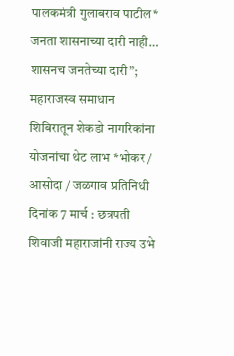पालकमंत्री गुलाबराव पाटील* जनता शासनाच्या दारी नाही… शासनच जनतेच्या दारी”; महाराजस्व समाधान शिबिरातून शेकडो नागरिकांना योजनांचा थेट लाभ *भोकर / आसोदा / जळगाव प्रतिनिधी दिनांक 7 मार्च : छत्रपती शिवाजी महाराजांनी राज्य उभे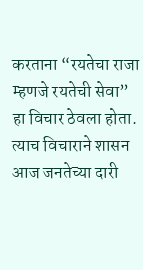करताना “रयतेचा राजा म्हणजे रयतेची सेवा” हा विचार ठेवला होता. त्याच विचाराने शासन आज जनतेच्या दारी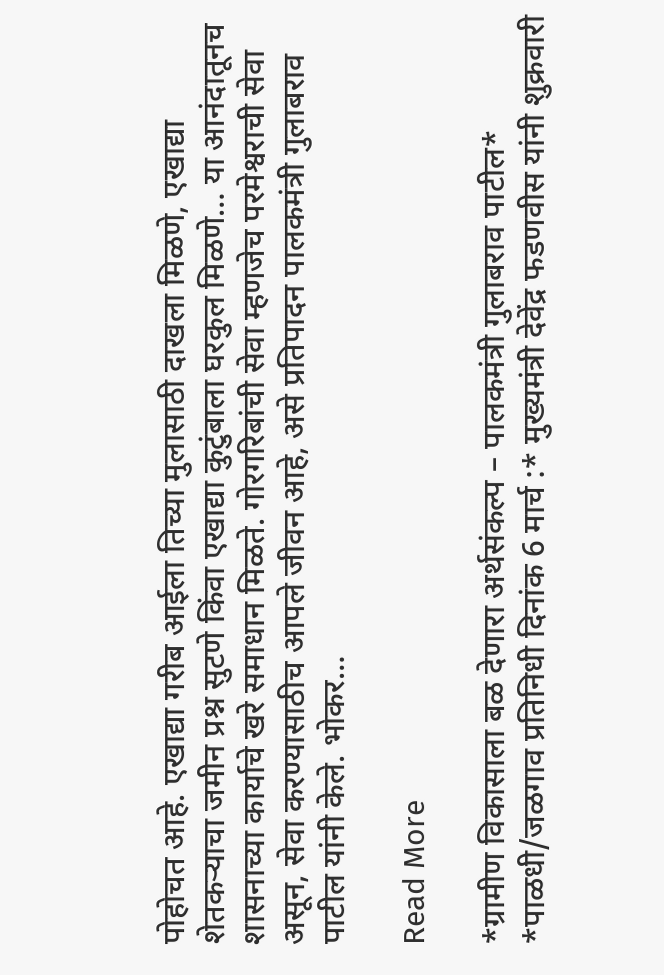पोहोचत आहे. एखाद्या गरीब आईला तिच्या मुलासाठी दाखला मिळणे, एखाद्या शेतकऱ्याचा जमीन प्रश्न सुटणे किंवा एखाद्या कुटुंबाला घरकुल मिळणे… या आनंदातूनच शासनाच्या कार्याचे खरे समाधान मिळते. गोरगरिबांची सेवा म्हणजेच परमेश्वराची सेवा असून, सेवा करण्यासाठीच आपले जीवन आहे, असे प्रतिपादन पालकमंत्री गुलाबराव पाटील यांनी केले. भोकर…

Read More

*ग्रामीण विकासाला बळ देणारा अर्थसंकल्प – पालकमंत्री गुलाबराव पाटील* *पाळधी/जळगाव प्रतिनिधी दिनांक 6 मार्च :* मुख्यमंत्री देवेंद्र फडणवीस यांनी शुक्रवारी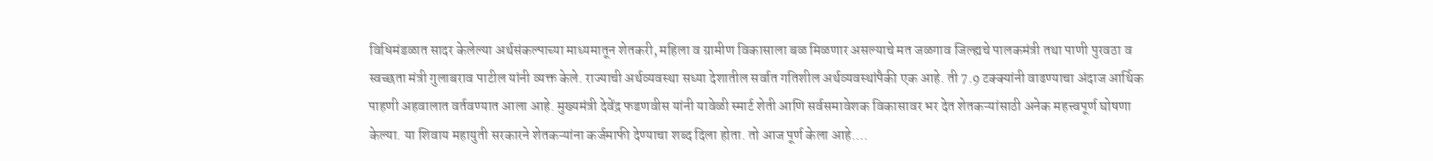विधिमंडळात सादर केलेल्या अर्थसंकल्पाच्या माध्यमातून शेतकरी, महिला व ग्रामीण विकासाला बळ मिळणार असल्याचे मत जळगाव जिल्ह्यचे पालकमंत्री तथा पाणी पुरवठा व स्वच्छता मंत्री गुलाबराव पाटील यांनी व्यक्त केले. राज्याची अर्थव्यवस्था सध्या देशातील सर्वात गतिशील अर्थव्यवस्थांपैकी एक आहे. ती 7.9 टक्क्यांनी वाढण्याचा अंदाज आर्थिक पाहणी अहवालात वर्तवण्यात आला आहे. मुख्यमंत्री देवेंद्र फडणवीस यांनी यावेळी स्मार्ट शेती आणि सर्वसमावेशक विकासावर भर देत शेतकऱ्यांसाठी अनेक महत्त्वपूर्ण घोषणा केल्या. या शिवाय महायुती सरकारने शेतकऱ्यांना कर्जमाफी देण्याचा शब्द दिला होता. तो आज पूर्ण केला आहे.…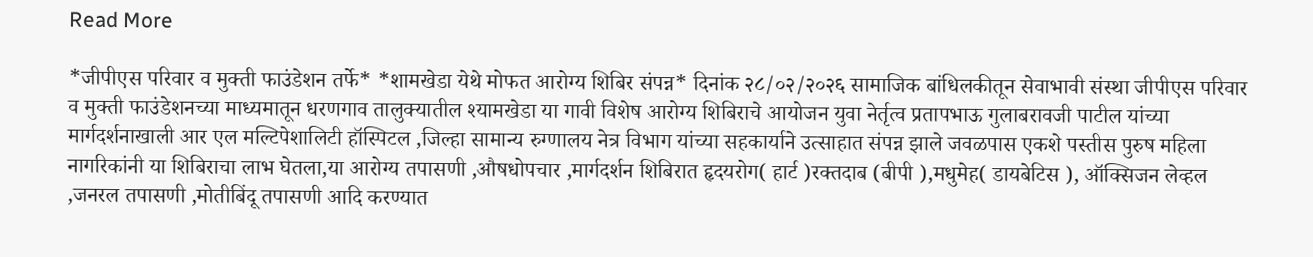Read More

*जीपीएस परिवार व मुक्ती फाउंडेशन तर्फे* *शामखेडा येथे मोफत आरोग्य शिबिर संपन्न* दिनांक २८/०२/२०२६ सामाजिक बांधिलकीतून सेवाभावी संस्था जीपीएस परिवार व मुक्ती फाउंडेशनच्या माध्यमातून धरणगाव तालुक्यातील श्यामखेडा या गावी विशेष आरोग्य शिबिराचे आयोजन युवा नेर्तृत्व प्रतापभाऊ गुलाबरावजी पाटील यांच्या मार्गदर्शनाखाली आर एल मल्टिपेशालिटी हॉस्पिटल ,जिल्हा सामान्य रुग्णालय नेत्र विभाग यांच्या सहकार्याने उत्साहात संपन्न झाले जवळपास एकशे पस्तीस पुरुष महिला नागरिकांनी या शिबिराचा लाभ घेतला,या आरोग्य तपासणी ,औषधोपचार ,मार्गदर्शन शिबिरात हृदयरोग( हार्ट )रक्तदाब (बीपी ),मधुमेह( डायबेटिस ), ऑक्सिजन लेव्हल ,जनरल तपासणी ,मोतीबिंदू तपासणी आदि करण्यात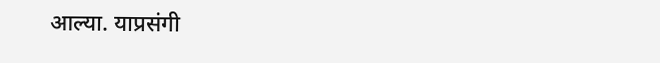आल्या. याप्रसंगी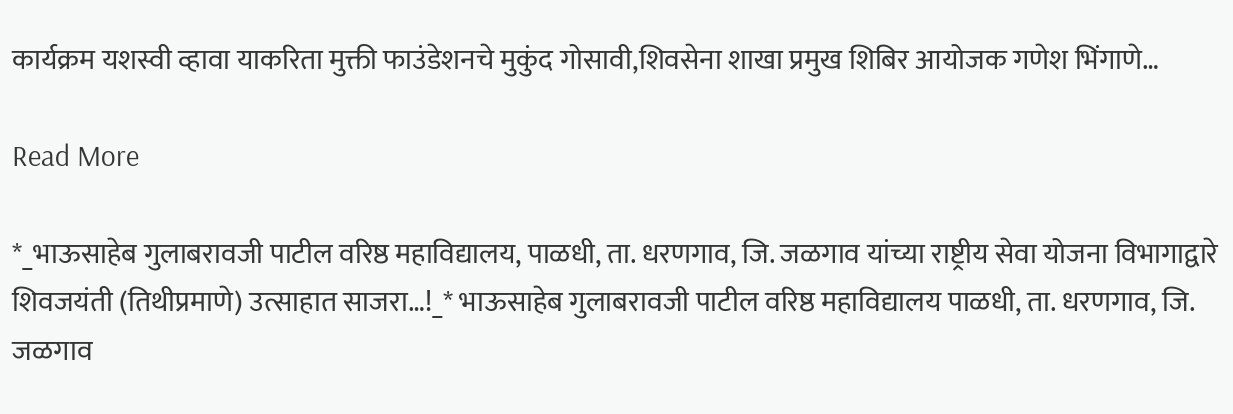कार्यक्रम यशस्वी व्हावा याकरिता मुक्ती फाउंडेशनचे मुकुंद गोसावी,शिवसेना शाखा प्रमुख शिबिर आयोजक गणेश भिंगाणे…

Read More

*_भाऊसाहेब गुलाबरावजी पाटील वरिष्ठ महाविद्यालय, पाळधी, ता. धरणगाव, जि‌. जळगाव यांच्या राष्ट्रीय सेवा योजना विभागाद्वारे शिवजयंती (तिथीप्रमाणे) उत्साहात साजरा…!_* भाऊसाहेब गुलाबरावजी पाटील वरिष्ठ महाविद्यालय पाळधी, ता. धरणगाव, जि‌. जळगाव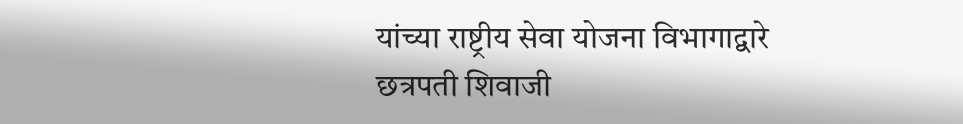यांच्या राष्ट्रीय सेवा योजना विभागाद्वारे छत्रपती शिवाजी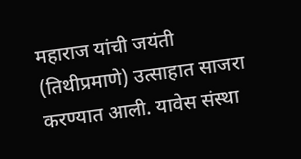महाराज यांची जयंती (तिथीप्रमाणे) उत्साहात साजरा करण्यात आली. यावेस संस्था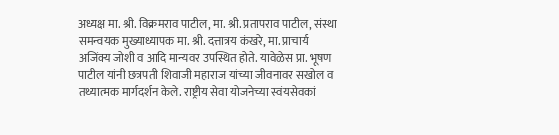अध्यक्ष मा. श्री. विक्रमराव पाटील, मा. श्री. प्रतापराव पाटील, संस्था समन्वयक मुख्याध्यापक मा. श्री. दत्तात्रय कंखरे, मा. प्राचार्य अजिंक्य जोशी व आदि मान्यवर उपस्थित होते. यावेळेस प्रा. भूषण पाटील यांनी छत्रपती शिवाजी महाराज यांच्या जीवनावर सखोल व तथ्यात्मक मार्गदर्शन केले. राष्ट्रीय सेवा योजनेच्या स्वंयसेवकां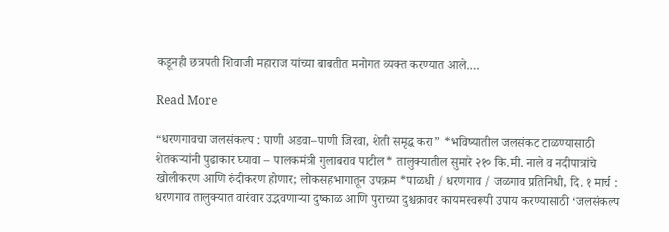कडूनही छत्रपती शिवाजी महाराज यांच्या बाबतीत मनोगत व्यक्त करण्यात आले.…

Read More

“धरणगावचा जलसंकल्प : पाणी अडवा–पाणी जिरवा, शेती समृद्ध करा” *भविष्यातील जलसंकट टाळण्यासाठी शेतकऱ्यांनी पुढाकार घ्यावा – पालकमंत्री गुलाबराव पाटील* तालुक्यातील सुमारे २१० कि.मी. नाले व नदीपात्रांचे खोलीकरण आणि रुंदीकरण होणार; लोकसहभागातून उपक्रम *पाळधी / धरणगाव / जळगाव प्रतिनिधी, दि. १ मार्च : धरणगाव तालुक्यात वारंवार उद्भवणाऱ्या दुष्काळ आणि पुराच्या दुश्चक्रावर कायमस्वरूपी उपाय करण्यासाठी ‘जलसंकल्प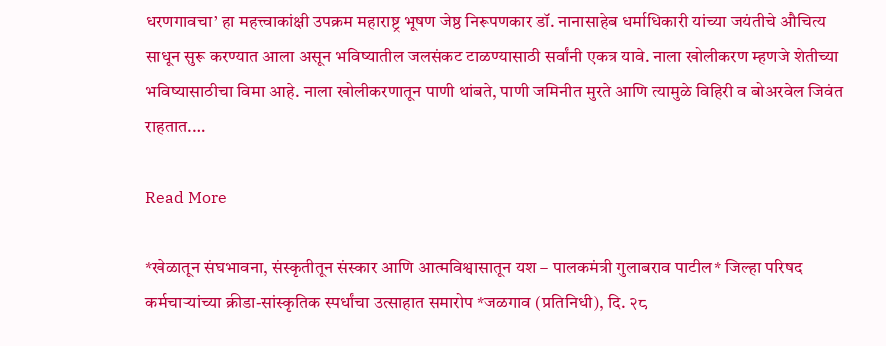धरणगावचा’ हा महत्त्वाकांक्षी उपक्रम महाराष्ट्र भूषण जेष्ठ निरूपणकार डॉ. नानासाहेब धर्माधिकारी यांच्या जयंतीचे औचित्य साधून सुरू करण्यात आला असून भविष्यातील जलसंकट टाळण्यासाठी सर्वांनी एकत्र यावे. नाला खोलीकरण म्हणजे शेतीच्या भविष्यासाठीचा विमा आहे. नाला खोलीकरणातून पाणी थांबते, पाणी जमिनीत मुरते आणि त्यामुळे विहिरी व बोअरवेल जिवंत राहतात.…

Read More

*खेळातून संघभावना, संस्कृतीतून संस्कार आणि आत्मविश्वासातून यश – पालकमंत्री गुलाबराव पाटील* जिल्हा परिषद कर्मचाऱ्यांच्या क्रीडा-सांस्कृतिक स्पर्धांचा उत्साहात समारोप *जळगाव (प्रतिनिधी), दि. २८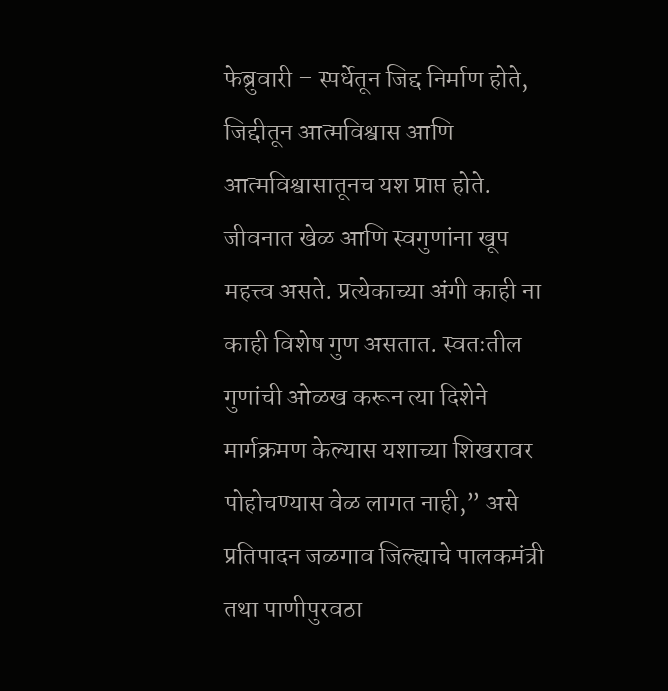फेब्रुवारी – स्पर्धेतून जिद्द निर्माण होते, जिद्दीतून आत्मविश्वास आणि आत्मविश्वासातूनच यश प्राप्त होते. जीवनात खेळ आणि स्वगुणांना खूप महत्त्व असते. प्रत्येकाच्या अंगी काही ना काही विशेष गुण असतात. स्वतःतील गुणांची ओळख करून त्या दिशेने मार्गक्रमण केल्यास यशाच्या शिखरावर पोहोचण्यास वेळ लागत नाही,” असे प्रतिपादन जळगाव जिल्ह्याचे पालकमंत्री तथा पाणीपुरवठा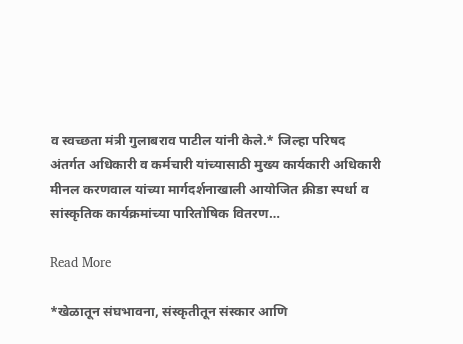व स्वच्छता मंत्री गुलाबराव पाटील यांनी केले.* जिल्हा परिषद अंतर्गत अधिकारी व कर्मचारी यांच्यासाठी मुख्य कार्यकारी अधिकारी मीनल करणवाल यांच्या मार्गदर्शनाखाली आयोजित क्रीडा स्पर्धा व सांस्कृतिक कार्यक्रमांच्या पारितोषिक वितरण…

Read More

*खेळातून संघभावना, संस्कृतीतून संस्कार आणि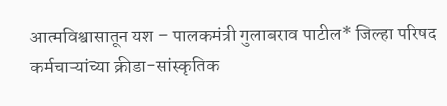आत्मविश्वासातून यश – पालकमंत्री गुलाबराव पाटील* जिल्हा परिषद कर्मचाऱ्यांच्या क्रीडा-सांस्कृतिक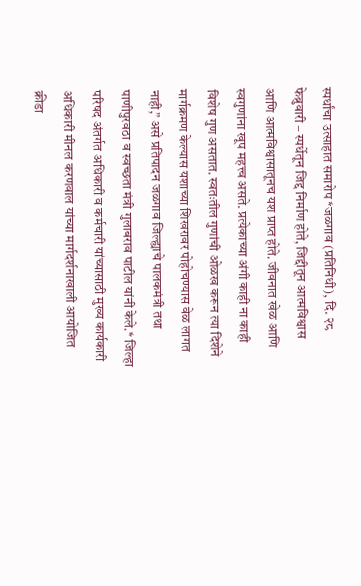स्पर्धांचा उत्साहात समारोप *जळगाव (प्रतिनिधी), दि. २८ फेब्रुवारी – स्पर्धेतून जिद्द निर्माण होते, जिद्दीतून आत्मविश्वास आणि आत्मविश्वासातूनच यश प्राप्त होते. जीवनात खेळ आणि स्वगुणांना खूप महत्त्व असते. प्रत्येकाच्या अंगी काही ना काही विशेष गुण असतात. स्वतःतील गुणांची ओळख करून त्या दिशेने मार्गक्रमण केल्यास यशाच्या शिखरावर पोहोचण्यास वेळ लागत नाही,” असे प्रतिपादन जळगाव जिल्ह्याचे पालकमंत्री तथा पाणीपुरवठा व स्वच्छता मंत्री गुलाबराव पाटील यांनी केले.* जिल्हा परिषद अंतर्गत अधिकारी व कर्मचारी यांच्यासाठी मुख्य कार्यकारी अधिकारी मीनल करणवाल यांच्या मार्गदर्शनाखाली आयोजित क्रीडा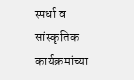स्पर्धा व सांस्कृतिक कार्यक्रमांच्या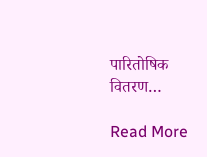पारितोषिक वितरण…

Read More